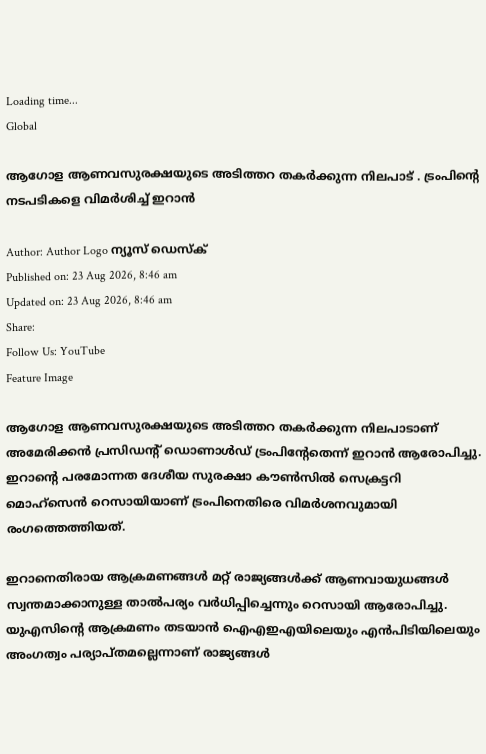Loading time...
Global

ആഗോള ആണവസുരക്ഷയുടെ അടിത്തറ തകർക്കുന്ന നിലപാട് . ട്രംപിന്റെ നടപടികളെ വിമർശിച്ച് ഇറാൻ

Author: Author Logo ന്യൂസ് ഡെസ്ക്
Published on: 23 Aug 2026, 8:46 am
Updated on: 23 Aug 2026, 8:46 am
Share:
Follow Us: YouTube
Feature Image

ആഗോള ആണവസുരക്ഷയുടെ അടിത്തറ തകർക്കുന്ന നിലപാടാണ് അമേരിക്കൻ പ്രസിഡന്റ് ഡൊണാൾഡ് ട്രംപിന്റേതെന്ന് ഇറാൻ ആരോപിച്ചു.
ഇറാന്റെ പരമോന്നത ദേശീയ സുരക്ഷാ കൗൺസിൽ സെക്രട്ടറി മൊഹ്സെൻ റെസായിയാണ് ട്രംപിനെതിരെ വിമർശനവുമായി രംഗത്തെത്തിയത്.

ഇറാനെതിരായ ആക്രമണങ്ങൾ മറ്റ് രാജ്യങ്ങൾക്ക് ആണവായുധങ്ങൾ സ്വന്തമാക്കാനുള്ള താൽപര്യം വർധിപ്പിച്ചെന്നും റെസായി ആരോപിച്ചു.
യുഎസിന്റെ ആക്രമണം തടയാൻ ഐഎഇഎയിലെയും എൻപിടിയിലെയും അംഗത്വം പര്യാപ്തമല്ലെന്നാണ് രാജ്യങ്ങൾ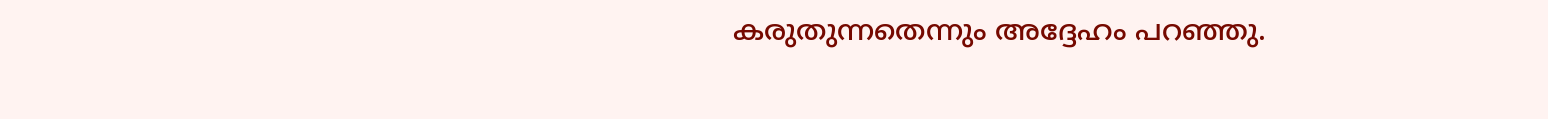കരുതുന്നതെന്നും അദ്ദേഹം പറഞ്ഞു.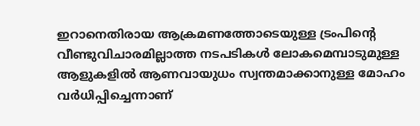ഇറാനെതിരായ ആക്രമണത്തോടെയുള്ള ട്രംപിന്റെ വീണ്ടുവിചാരമില്ലാത്ത നടപടികൾ ലോകമെമ്പാടുമുള്ള ആളുകളിൽ ആണവായുധം സ്വന്തമാക്കാനുള്ള മോഹം വർധിപ്പിച്ചെന്നാണ്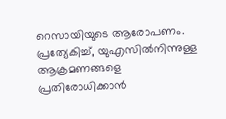റെസായിയുടെ ആരോപണം.
പ്രത്യേകിച്ച്, യുഎസിൽനിന്നുള്ള ആക്രമണങ്ങളെ പ്രതിരോധിക്കാൻ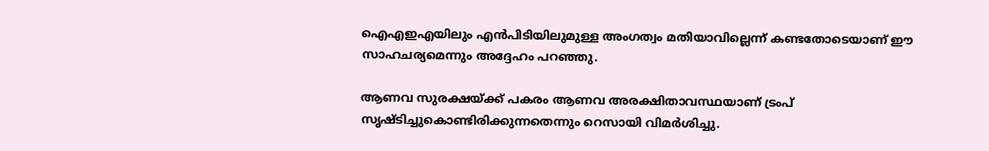ഐഎഇഎയിലും എൻപിടിയിലുമുള്ള അംഗത്വം മതിയാവില്ലെന്ന് കണ്ടതോടെയാണ് ഈ സാഹചര്യമെന്നും അദ്ദേഹം പറഞ്ഞു.

ആണവ സുരക്ഷയ്ക്ക് പകരം ആണവ അരക്ഷിതാവസ്ഥയാണ് ട്രംപ് സൃഷ്ടിച്ചുകൊണ്ടിരിക്കുന്നതെന്നും റെസായി വിമർശിച്ചു.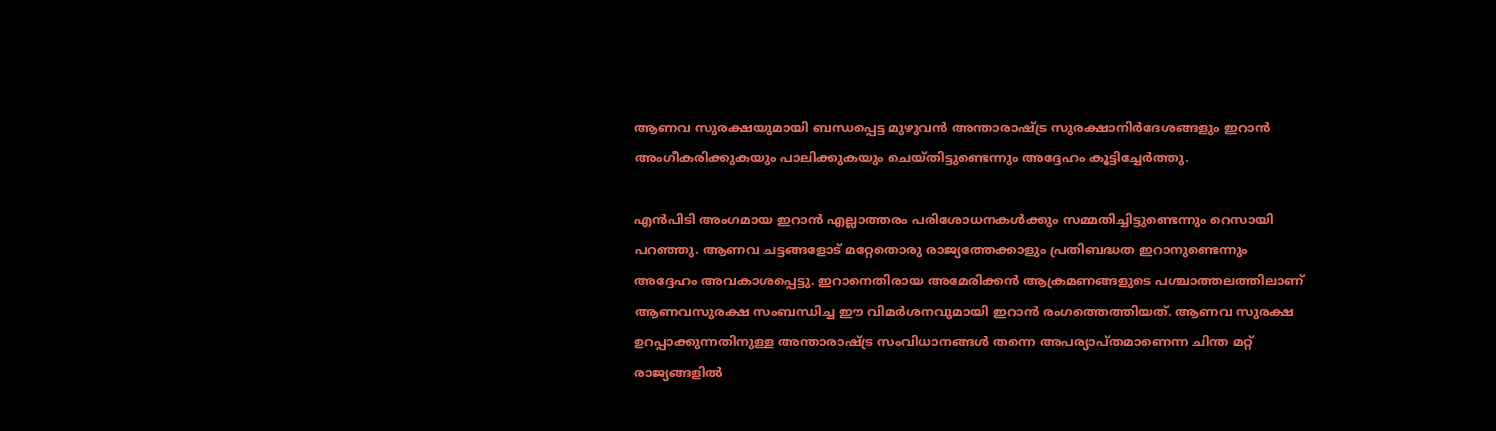ആണവ സുരക്ഷയുമായി ബന്ധപ്പെട്ട മുഴുവൻ അന്താരാഷ്ട്ര സുരക്ഷാനിർദേശങ്ങളും ഇറാൻ അംഗീകരിക്കുകയും പാലിക്കുകയും ചെയ്തിട്ടുണ്ടെന്നും അദ്ദേഹം കൂട്ടിച്ചേർത്തു.

എൻപിടി അംഗമായ ഇറാൻ എല്ലാത്തരം പരിശോധനകൾക്കും സമ്മതിച്ചിട്ടുണ്ടെന്നും റെസായി പറഞ്ഞു. ആണവ ചട്ടങ്ങളോട് മറ്റേതൊരു രാജ്യത്തേക്കാളും പ്രതിബദ്ധത ഇറാനുണ്ടെന്നും അദ്ദേഹം അവകാശപ്പെട്ടു. ഇറാനെതിരായ അമേരിക്കൻ ആക്രമണങ്ങളുടെ പശ്ചാത്തലത്തിലാണ് ആണവസുരക്ഷ സംബന്ധിച്ച ഈ വിമർശനവുമായി ഇറാൻ രംഗത്തെത്തിയത്. ആണവ സുരക്ഷ ഉറപ്പാക്കുന്നതിനുള്ള അന്താരാഷ്ട്ര സംവിധാനങ്ങൾ തന്നെ അപര്യാപ്തമാണെന്ന ചിന്ത മറ്റ് രാജ്യങ്ങളിൽ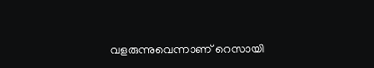വളരുന്നുവെന്നാണ് റെസായി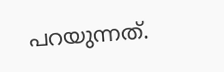പറയുന്നത്.